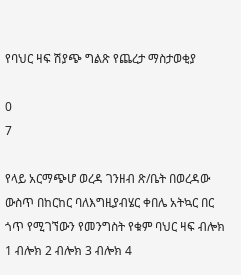የባህር ዛፍ ሽያጭ ግልጽ የጨረታ ማስታወቂያ

0
7

የላይ አርማጭሆ ወረዳ ገንዘብ ጽ/ቤት በወረዳው ውስጥ በከርከር ባለእግዚያብሄር ቀበሌ አትኳር በር ጎጥ የሚገኘውን የመንግስት የቁም ባህር ዛፍ ብሎክ 1 ብሎክ 2 ብሎክ 3 ብሎክ 4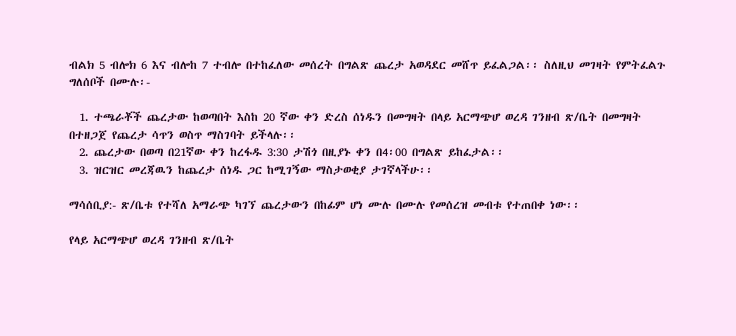ብልክ 5 ብሎክ 6 እና ብሎከ 7 ተብሎ በተከፈለው መሰረት በግልጽ ጨረታ አወዳደር መሸጥ ይፈልጋል፡፡ ስለዚህ መገዛት የምትፈልጉ ግለሰቦች በሙሉ፡-

  1. ተጫራቾች ጨረታው ከወጣበት እስከ 20 ኛው ቀን ድረስ ሰነዱን በመግዛት በላይ አርማጭሆ ወረዳ ገንዘብ ጽ/ቤት በመግዛት በተዘጋጀ የጨረታ ሳጥን ወስጥ ማስገባት ይችላሉ፡፡
  2. ጨረታው በወጣ በ21ኛው ቀን ከረፋዱ 3:30 ታሽጎ በዚያኑ ቀን በ4፡00 በግልጽ ይከፈታል፡፡
  3. ዝርዝር መረጃዉን ከጨረታ ሰነዱ ጋር ከሚገኝው ማስታወቂያ ታገኛላችሁ፡፡

ማሳሰቢያ:- ጽ/ቤቱ የተሻለ አማራጭ ካገኘ ጨረታውን በከፊም ሆነ ሙሉ በሙሉ የመሰረዝ መብቱ የተጠበቀ ነው፡፡

የላይ አርማጭሆ ወረዳ ገንዘብ ጽ/ቤት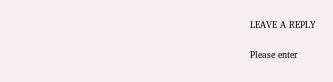LEAVE A REPLY

Please enter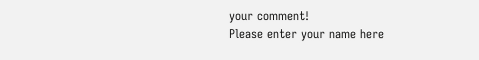your comment!
Please enter your name here